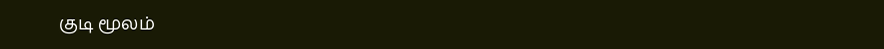குடி மூலம்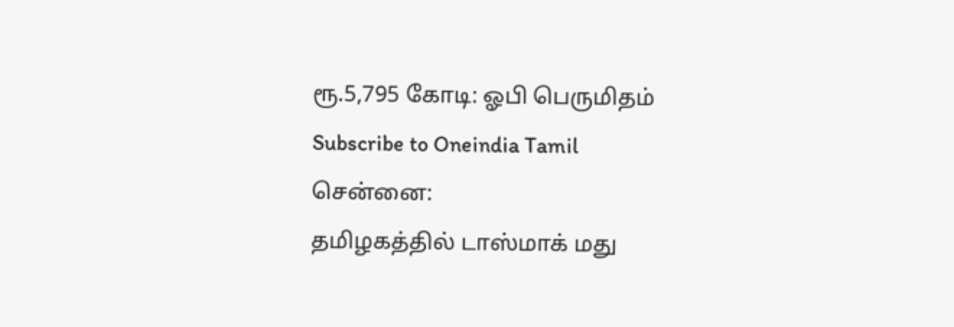ரூ.5,795 கோடி: ஓபி பெருமிதம்
Subscribe to Oneindia Tamil
சென்னை:
தமிழகத்தில் டாஸ்மாக் மது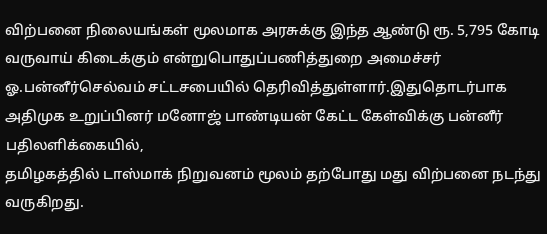விற்பனை நிலையங்கள் மூலமாக அரசுக்கு இந்த ஆண்டு ரூ. 5,795 கோடி வருவாய் கிடைக்கும் என்றுபொதுப்பணித்துறை அமைச்சர் ஓ.பன்னீர்செல்வம் சட்டசபையில் தெரிவித்துள்ளார்.இதுதொடர்பாக அதிமுக உறுப்பினர் மனோஜ் பாண்டியன் கேட்ட கேள்விக்கு பன்னீர் பதிலளிக்கையில்,
தமிழகத்தில் டாஸ்மாக் நிறுவனம் மூலம் தற்போது மது விற்பனை நடந்து வருகிறது.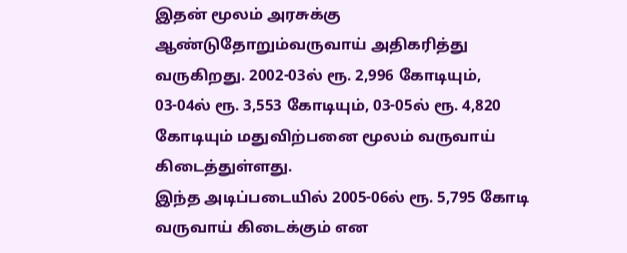இதன் மூலம் அரசுக்கு ஆண்டுதோறும்வருவாய் அதிகரித்து வருகிறது. 2002-03ல் ரூ. 2,996 கோடியும், 03-04ல் ரூ. 3,553 கோடியும், 03-05ல் ரூ. 4,820 கோடியும் மதுவிற்பனை மூலம் வருவாய் கிடைத்துள்ளது.
இந்த அடிப்படையில் 2005-06ல் ரூ. 5,795 கோடி வருவாய் கிடைக்கும் என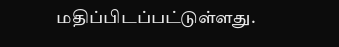மதிப்பிடப்பட்டுள்ளது.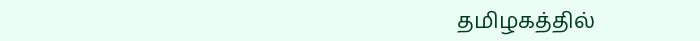தமிழகத்தில்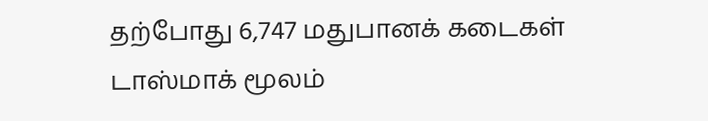தற்போது 6,747 மதுபானக் கடைகள் டாஸ்மாக் மூலம்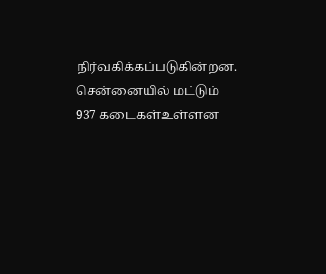நிர்வகிக்கப்படுகின்றன. சென்னையில் மட்டும் 937 கடைகள்உள்ளன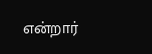என்றார்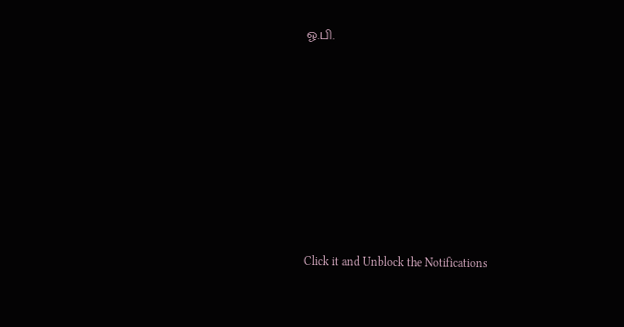ஓ.பி.












Click it and Unblock the Notifications